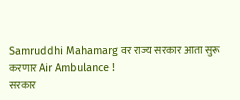Samruddhi Mahamarg वर राज्य सरकार आता सुरू करणार Air Ambulance !
सरकार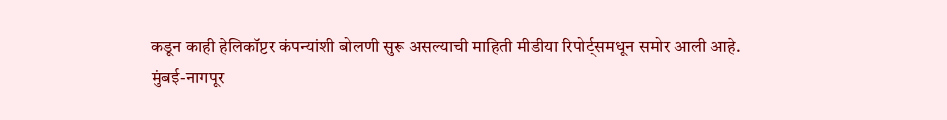कडून काही हेलिकॉप्टर कंपन्यांशी बोलणी सुरू असल्याची माहिती मीडीया रिपोर्ट्समधून समोर आली आहे.
मुंबई-नागपूर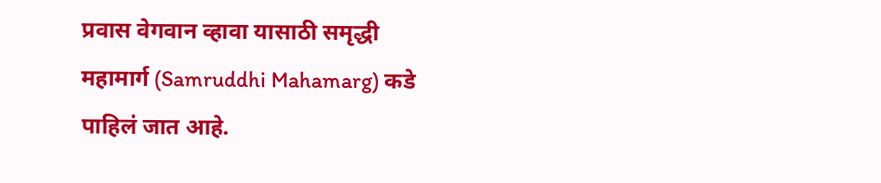प्रवास वेगवान व्हावा यासाठी समृद्धी महामार्ग (Samruddhi Mahamarg) कडे पाहिलं जात आहे.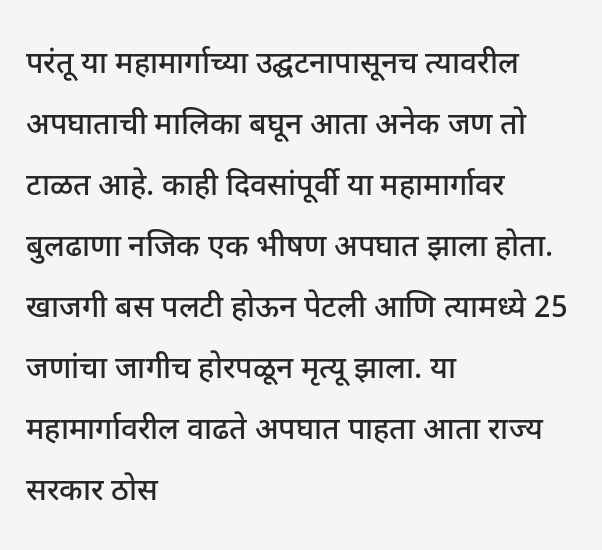परंतू या महामार्गाच्या उद्घटनापासूनच त्यावरील अपघाताची मालिका बघून आता अनेक जण तो टाळत आहे. काही दिवसांपूर्वी या महामार्गावर बुलढाणा नजिक एक भीषण अपघात झाला होता. खाजगी बस पलटी होऊन पेटली आणि त्यामध्ये 25 जणांचा जागीच होरपळून मृत्यू झाला. या महामार्गावरील वाढते अपघात पाहता आता राज्य सरकार ठोस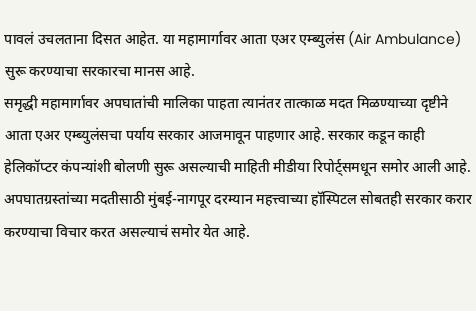पावलं उचलताना दिसत आहेत. या महामार्गावर आता एअर एम्ब्युलंस (Air Ambulance) सुरू करण्याचा सरकारचा मानस आहे.
समृद्धी महामार्गावर अपघातांची मालिका पाहता त्यानंतर तात्काळ मदत मिळण्याच्या दृष्टीने आता एअर एम्ब्युलंसचा पर्याय सरकार आजमावून पाहणार आहे. सरकार कडून काही हेलिकॉप्टर कंपन्यांशी बोलणी सुरू असल्याची माहिती मीडीया रिपोर्ट्समधून समोर आली आहे. अपघातग्रस्तांच्या मदतीसाठी मुंबई-नागपूर दरम्यान महत्त्वाच्या हॉस्पिटल सोबतही सरकार करार करण्याचा विचार करत असल्याचं समोर येत आहे.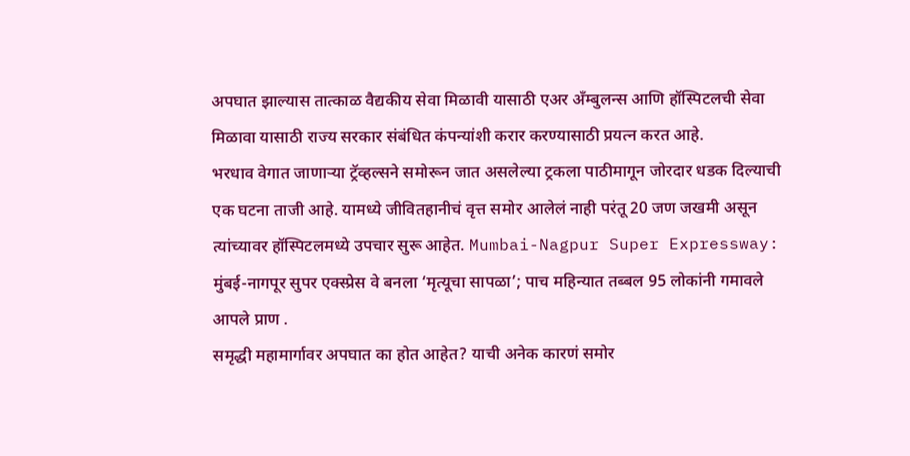अपघात झाल्यास तात्काळ वैद्यकीय सेवा मिळावी यासाठी एअर ॲंम्बुलन्स आणि हॉस्पिटलची सेवा मिळावा यासाठी राज्य सरकार संबंधित कंपन्यांशी करार करण्यासाठी प्रयत्न करत आहे.
भरधाव वेगात जाणाऱ्या ट्रॅव्हल्सने समोरून जात असलेल्या ट्रकला पाठीमागून जोरदार धडक दिल्याची एक घटना ताजी आहे. यामध्ये जीवितहानीचं वृत्त समोर आलेलं नाही परंतू 20 जण जखमी असून त्यांच्यावर हॉस्पिटलमध्ये उपचार सुरू आहेत. Mumbai-Nagpur Super Expressway: मुंबई-नागपूर सुपर एक्स्प्रेस वे बनला ‘मृत्यूचा सापळा’; पाच महिन्यात तब्बल 95 लोकांनी गमावले आपले प्राण .
समृद्धी महामार्गावर अपघात का होत आहेत? याची अनेक कारणं समोर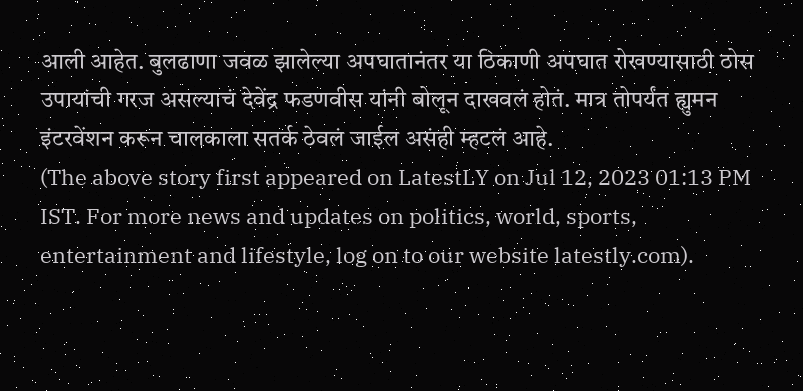आली आहेत. बुलढाणा जवळ झालेल्या अपघातानंतर या ठिकाणी अपघात रोखण्यासाठी ठोस उपायांची गरज असल्याचं देवेंद्र फडणवीस यांनी बोलून दाखवलं होतं. मात्र तोपर्यंत ह्युमन इंटरवेंशन करून चालकाला सतर्क ठेवलं जाईल असंही म्हटलं आहे.
(The above story first appeared on LatestLY on Jul 12, 2023 01:13 PM IST. For more news and updates on politics, world, sports, entertainment and lifestyle, log on to our website latestly.com).